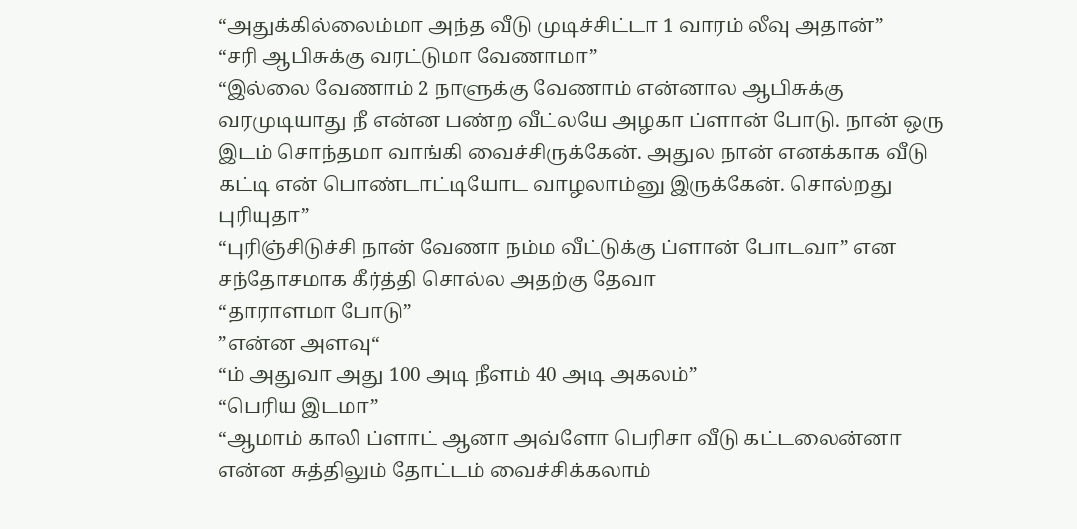“அதுக்கில்லைம்மா அந்த வீடு முடிச்சிட்டா 1 வாரம் லீவு அதான்”
“சரி ஆபிசுக்கு வரட்டுமா வேணாமா”
“இல்லை வேணாம் 2 நாளுக்கு வேணாம் என்னால ஆபிசுக்கு வரமுடியாது நீ என்ன பண்ற வீட்லயே அழகா ப்ளான் போடு. நான் ஒரு இடம் சொந்தமா வாங்கி வைச்சிருக்கேன். அதுல நான் எனக்காக வீடு கட்டி என் பொண்டாட்டியோட வாழலாம்னு இருக்கேன். சொல்றது புரியுதா”
“புரிஞ்சிடுச்சி நான் வேணா நம்ம வீட்டுக்கு ப்ளான் போடவா” என சந்தோசமாக கீர்த்தி சொல்ல அதற்கு தேவா
“தாராளமா போடு”
”என்ன அளவு“
“ம் அதுவா அது 100 அடி நீளம் 40 அடி அகலம்”
“பெரிய இடமா”
“ஆமாம் காலி ப்ளாட் ஆனா அவ்ளோ பெரிசா வீடு கட்டலைன்னா என்ன சுத்திலும் தோட்டம் வைச்சிக்கலாம்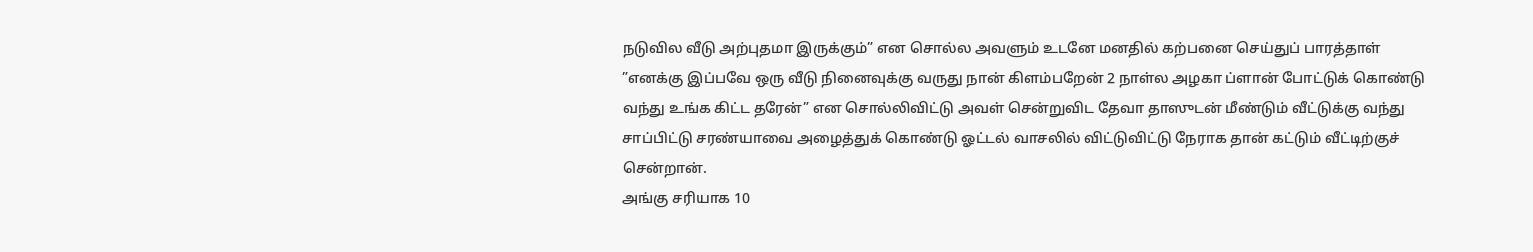நடுவில வீடு அற்புதமா இருக்கும்” என சொல்ல அவளும் உடனே மனதில் கற்பனை செய்துப் பாரத்தாள்
”எனக்கு இப்பவே ஒரு வீடு நினைவுக்கு வருது நான் கிளம்பறேன் 2 நாள்ல அழகா ப்ளான் போட்டுக் கொண்டு வந்து உங்க கிட்ட தரேன்” என சொல்லிவிட்டு அவள் சென்றுவிட தேவா தாஸுடன் மீண்டும் வீட்டுக்கு வந்து சாப்பிட்டு சரண்யாவை அழைத்துக் கொண்டு ஓட்டல் வாசலில் விட்டுவிட்டு நேராக தான் கட்டும் வீட்டிற்குச் சென்றான்.
அங்கு சரியாக 10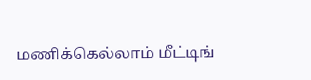மணிக்கெல்லாம் மீட்டிங்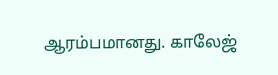ஆரம்பமானது. காலேஜ்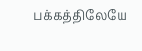பக்கத்திலேயே